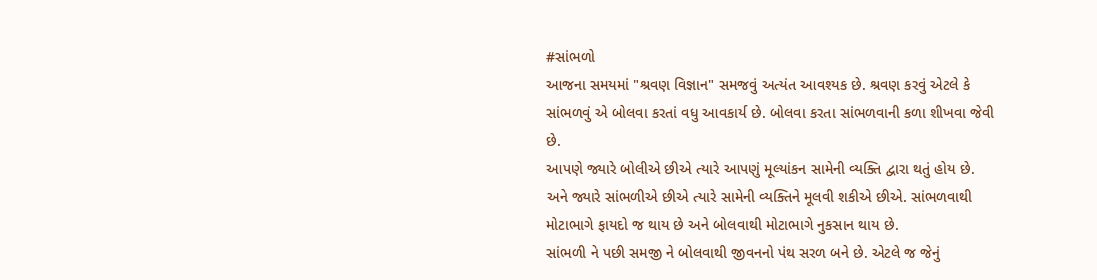#સાંભળો
આજના સમયમાં "શ્રવણ વિજ્ઞાન" સમજવું અત્યંત આવશ્યક છે. શ્રવણ કરવું એટલે કે સાંભળવું એ બોલવા કરતાં વધુ આવકાર્ય છે. બોલવા કરતા સાંભળવાની કળા શીખવા જેવી છે.
આપણે જ્યારે બોલીએ છીએ ત્યારે આપણું મૂલ્યાંકન સામેની વ્યક્તિ દ્વારા થતું હોય છે. અને જ્યારે સાંભળીએ છીએ ત્યારે સામેની વ્યક્તિને મૂલવી શકીએ છીએ. સાંભળવાથી મોટાભાગે ફાયદો જ થાય છે અને બોલવાથી મોટાભાગે નુકસાન થાય છે.
સાંભળી ને પછી સમજી ને બોલવાથી જીવનનો પંથ સરળ બને છે. એટલે જ જેનું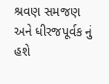શ્રવણ સમજણ અને ધીરજપૂર્વક નું હશે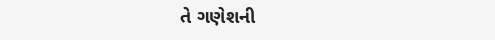તે ગણેશની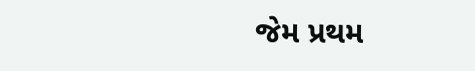જેમ પ્રથમ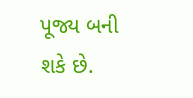પૂજ્ય બની શકે છે.